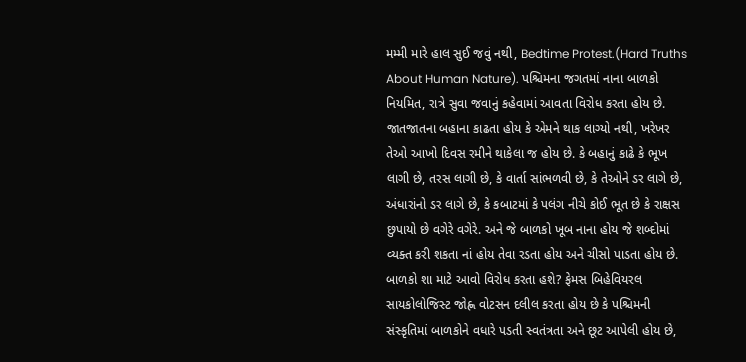મમ્મી મારે હાલ સુઈ જવું નથી, Bedtime Protest.(Hard Truths About Human Nature). પશ્ચિમના જગતમાં નાના બાળકો નિયમિત, રાત્રે સુવા જવાનું કહેવામાં આવતા વિરોધ કરતા હોય છે. જાતજાતના બહાના કાઢતા હોય કે એમને થાક લાગ્યો નથી, ખરેખર તેઓ આખો દિવસ રમીને થાકેલા જ હોય છે. કે બહાનું કાઢે કે ભૂખ લાગી છે, તરસ લાગી છે, કે વાર્તા સાંભળવી છે, કે તેઓને ડર લાગે છે, અંધારાંનો ડર લાગે છે, કે કબાટમાં કે પલંગ નીચે કોઈ ભૂત છે કે રાક્ષસ છુપાયો છે વગેરે વગેરે. અને જે બાળકો ખૂબ નાના હોય જે શબ્દોમાં વ્યક્ત કરી શકતા નાં હોય તેવા રડતા હોય અને ચીસો પાડતા હોય છે.
બાળકો શા માટે આવો વિરોધ કરતા હશે? ફેમસ બિહેવિયરલ સાયકોલોજિસ્ટ જોહ્ણ વોટસન દલીલ કરતા હોય છે કે પશ્ચિમની સંસ્કૃતિમાં બાળકોને વધારે પડતી સ્વતંત્રતા અને છૂટ આપેલી હોય છે,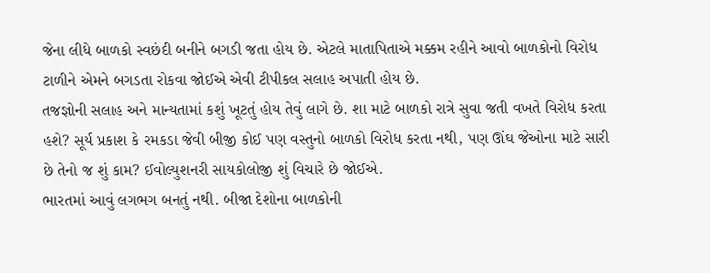જેના લીધે બાળકો સ્વછંદી બનીને બગડી જતા હોય છે. એટલે માતાપિતાએ મક્કમ રહીને આવો બાળકોનો વિરોધ ટાળીને એમને બગડતા રોકવા જોઈએ એવી ટીપીકલ સલાહ અપાતી હોય છે.
તજજ્ઞોની સલાહ અને માન્યતામાં કશું ખૂટતું હોય તેવું લાગે છે. શા માટે બાળકો રાત્રે સુવા જતી વખતે વિરોધ કરતા હશે? સૂર્ય પ્રકાશ કે રમકડા જેવી બીજી કોઈ પણ વસ્તુનો બાળકો વિરોધ કરતા નથી, પણ ઊંઘ જેઓના માટે સારી છે તેનો જ શું કામ? ઈવોલ્યુશનરી સાયકોલોજી શું વિચારે છે જોઈએ.
ભારતમાં આવું લગભગ બનતું નથી. બીજા દેશોના બાળકોની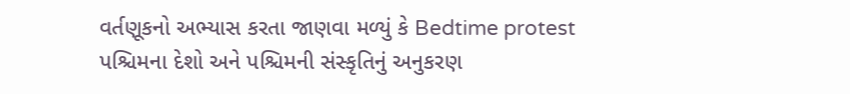વર્તણૂકનો અભ્યાસ કરતા જાણવા મળ્યું કે Bedtime protest પશ્ચિમના દેશો અને પશ્ચિમની સંસ્કૃતિનું અનુકરણ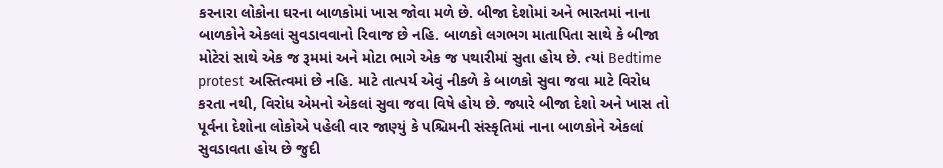કરનારા લોકોના ઘરના બાળકોમાં ખાસ જોવા મળે છે. બીજા દેશોમાં અને ભારતમાં નાના બાળકોને એકલાં સુવડાવવાનો રિવાજ છે નહિ. બાળકો લગભગ માતાપિતા સાથે કે બીજા મોટેરાં સાથે એક જ રૂમમાં અને મોટા ભાગે એક જ પથારીમાં સુતા હોય છે. ત્યાં Bedtime protest અસ્તિત્વમાં છે નહિ. માટે તાત્પર્ય એવું નીકળે કે બાળકો સુવા જવા માટે વિરોધ કરતા નથી, વિરોધ એમનો એકલાં સુવા જવા વિષે હોય છે. જ્યારે બીજા દેશો અને ખાસ તો પૂર્વના દેશોના લોકોએ પહેલી વાર જાણ્યું કે પશ્ચિમની સંસ્કૃતિમાં નાના બાળકોને એકલાં સુવડાવતા હોય છે જુદી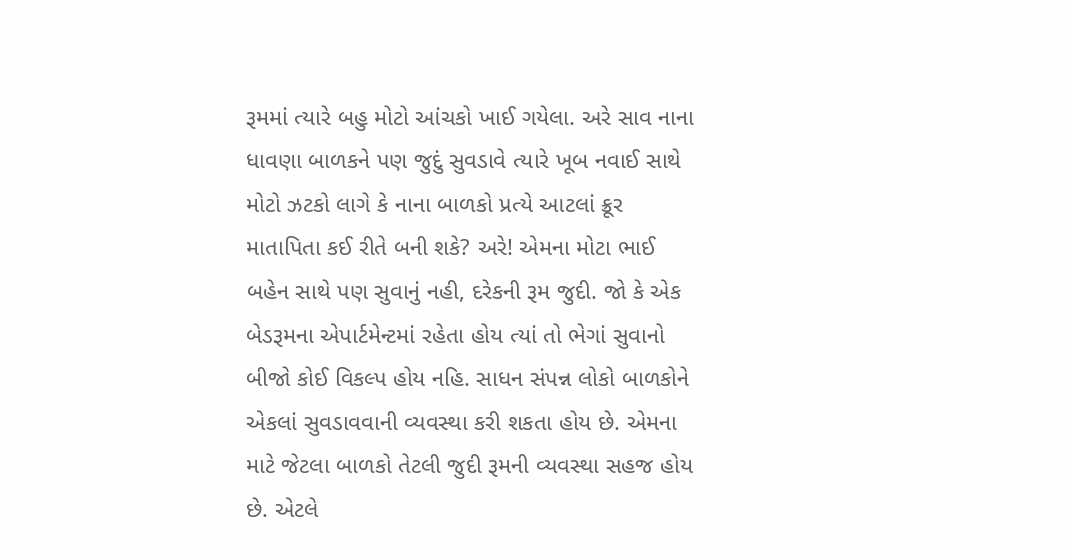રૂમમાં ત્યારે બહુ મોટો આંચકો ખાઈ ગયેલા. અરે સાવ નાના ધાવણા બાળકને પણ જુદું સુવડાવે ત્યારે ખૂબ નવાઈ સાથે મોટો ઝટકો લાગે કે નાના બાળકો પ્રત્યે આટલાં ક્રૂર માતાપિતા કઈ રીતે બની શકે? અરે! એમના મોટા ભાઈ બહેન સાથે પણ સુવાનું નહી, દરેકની રૂમ જુદી. જો કે એક બેડરૂમના એપાર્ટમેન્ટમાં રહેતા હોય ત્યાં તો ભેગાં સુવાનો બીજો કોઈ વિકલ્પ હોય નહિ. સાધન સંપન્ન લોકો બાળકોને એકલાં સુવડાવવાની વ્યવસ્થા કરી શકતા હોય છે. એમના માટે જેટલા બાળકો તેટલી જુદી રૂમની વ્યવસ્થા સહજ હોય છે. એટલે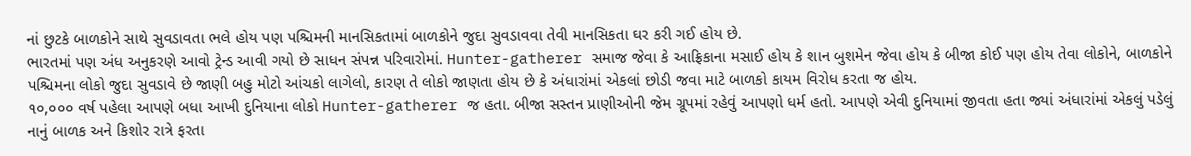નાં છુટકે બાળકોને સાથે સુવડાવતા ભલે હોય પણ પશ્ચિમની માનસિકતામાં બાળકોને જુદા સુવડાવવા તેવી માનસિકતા ઘર કરી ગઈ હોય છે.
ભારતમાં પણ અંધ અનુકરણે આવો ટ્રેન્ડ આવી ગયો છે સાધન સંપન્ન પરિવારોમાં. Hunter-gatherer સમાજ જેવા કે આફ્રિકાના મસાઈ હોય કે શાન બુશમેન જેવા હોય કે બીજા કોઈ પણ હોય તેવા લોકોને, બાળકોને પશ્ચિમના લોકો જુદા સુવડાવે છે જાણી બહુ મોટો આંચકો લાગેલો, કારણ તે લોકો જાણતા હોય છે કે અંધારાંમાં એકલાં છોડી જવા માટે બાળકો કાયમ વિરોધ કરતા જ હોય.
૧૦,૦૦૦ વર્ષ પહેલા આપણે બધા આખી દુનિયાના લોકો Hunter-gatherer જ હતા. બીજા સસ્તન પ્રાણીઓની જેમ ગ્રૂપમાં રહેવું આપણો ધર્મ હતો. આપણે એવી દુનિયામાં જીવતા હતા જ્યાં અંધારાંમાં એકલું પડેલું નાનું બાળક અને કિશોર રાત્રે ફરતા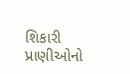શિકારી પ્રાણીઓનો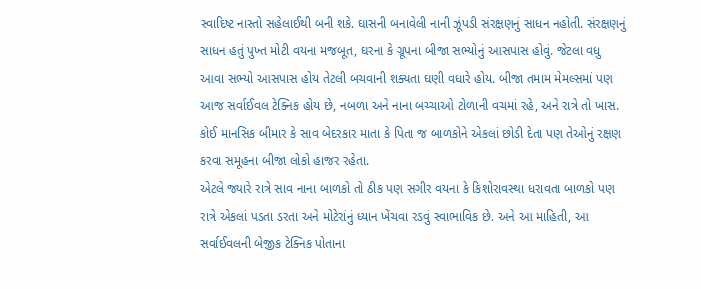સ્વાદિષ્ટ નાસ્તો સહેલાઈથી બની શકે. ઘાસની બનાવેલી નાની ઝૂંપડી સંરક્ષણનું સાધન નહોતી. સંરક્ષણનું સાધન હતું પુખ્ત મોટી વયના મજબૂત, ઘરના કે ગ્રૂપના બીજા સભ્યોનું આસપાસ હોવું. જેટલા વધુ આવા સભ્યો આસપાસ હોય તેટલી બચવાની શક્યતા ઘણી વધારે હોય. બીજા તમામ મેમલ્સમાં પણ આજ સર્વાઈવલ ટેક્નિક હોય છે, નબળા અને નાના બચ્ચાઓ ટોળાની વચમાં રહે, અને રાત્રે તો ખાસ. કોઈ માનસિક બીમાર કે સાવ બેદરકાર માતા કે પિતા જ બાળકોને એકલાં છોડી દેતા પણ તેઓનું રક્ષણ કરવા સમૂહના બીજા લોકો હાજર રહેતા.
એટલે જ્યારે રાત્રે સાવ નાના બાળકો તો ઠીક પણ સગીર વયના કે કિશોરાવસ્થા ધરાવતા બાળકો પણ રાત્રે એકલાં પડતા ડરતા અને મોટેરાંનું ધ્યાન ખેંચવા રડવું સ્વાભાવિક છે. અને આ માહિતી, આ સર્વાઈવલની બેજીક ટેક્નિક પોતાના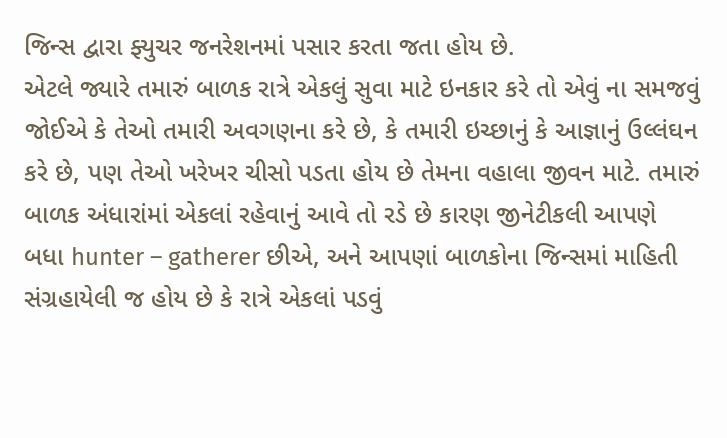જિન્સ દ્વારા ફ્યુચર જનરેશનમાં પસાર કરતા જતા હોય છે.
એટલે જ્યારે તમારું બાળક રાત્રે એકલું સુવા માટે ઇનકાર કરે તો એવું ના સમજવું જોઈએ કે તેઓ તમારી અવગણના કરે છે, કે તમારી ઇચ્છાનું કે આજ્ઞાનું ઉલ્લંઘન કરે છે, પણ તેઓ ખરેખર ચીસો પડતા હોય છે તેમના વહાલા જીવન માટે. તમારું બાળક અંધારાંમાં એકલાં રહેવાનું આવે તો રડે છે કારણ જીનેટીકલી આપણે બધા hunter – gatherer છીએ, અને આપણાં બાળકોના જિન્સમાં માહિતી સંગ્રહાયેલી જ હોય છે કે રાત્રે એકલાં પડવું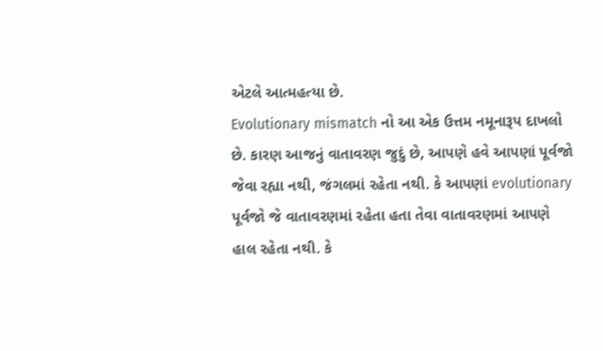એટલે આત્મહત્યા છે.
Evolutionary mismatch નો આ એક ઉત્તમ નમૂનારૂપ દાખલો છે. કારણ આજનું વાતાવરણ જુદું છે, આપણે હવે આપણાં પૂર્વજો જેવા રહ્યા નથી, જંગલમાં રહેતા નથી. કે આપણાં evolutionary પૂર્વજો જે વાતાવરણમાં રહેતા હતા તેવા વાતાવરણમાં આપણે હાલ રહેતા નથી. કે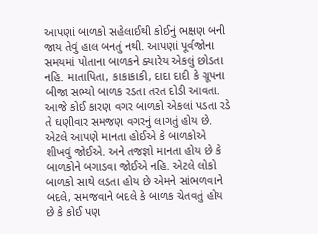આપણાં બાળકો સહેલાઈથી કોઈનું ભક્ષણ બની જાય તેવું હાલ બનતું નથી. આપણાં પૂર્વજોના સમયમાં પોતાના બાળકને ક્યારેય એકલું છોડતા નહિ. માતાપિતા, કાકાકાકી, દાદા દાદી કે ગ્રૂપના બીજા સભ્યો બાળક રડતા તરત દોડી આવતા. આજે કોઈ કારણ વગર બાળકો એકલાં પડતા રડે તે ઘણીવાર સમજણ વગરનું લાગતું હોય છે. એટલે આપણે માનતા હોઈએ કે બાળકોએ શીખવું જોઈએ. અને તજજ્ઞો માનતા હોય છે કે બાળકોને બગાડવા જોઈએ નહિ. એટલે લોકો બાળકો સાથે લડતા હોય છે એમને સાંભળવાને બદલે, સમજવાને બદલે કે બાળક ચેતવતું હોય છે કે કોઈ પણ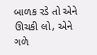બાળક રડે તો એને ઊચકી લો, એને ગળે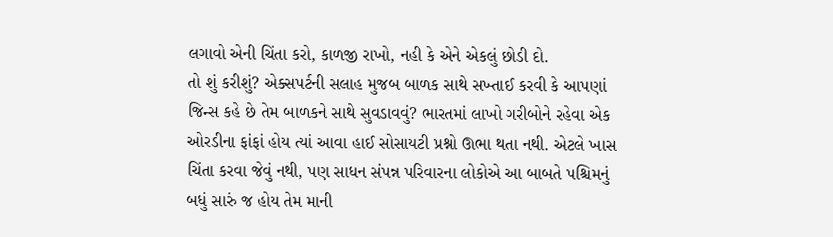લગાવો એની ચિંતા કરો, કાળજી રાખો, નહી કે એને એકલું છોડી દો.
તો શું કરીશું? એક્સપર્ટની સલાહ મુજબ બાળક સાથે સખ્તાઈ કરવી કે આપણાં જિન્સ કહે છે તેમ બાળકને સાથે સુવડાવવું? ભારતમાં લાખો ગરીબોને રહેવા એક ઓરડીના ફાંફાં હોય ત્યાં આવા હાઈ સોસાયટી પ્રશ્નો ઊભા થતા નથી. એટલે ખાસ ચિંતા કરવા જેવું નથી, પણ સાધન સંપન્ન પરિવારના લોકોએ આ બાબતે પશ્ચિમનું બધું સારું જ હોય તેમ માની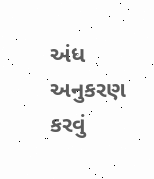અંધ અનુકરણ કરવું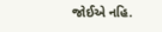જોઈએ નહિ.